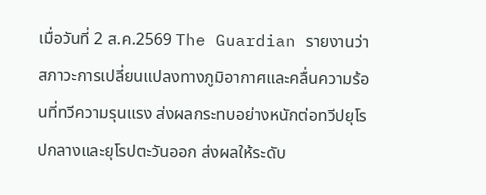เมื่อวันที่ 2 ส.ค.2569 The Guardian รายงานว่า สภาวะการเปลี่ยนแปลงทางภูมิอากาศและคลื่นความร้อนที่ทวีความรุนแรง ส่งผลกระทบอย่างหนักต่อทวีปยุโรปกลางและยุโรปตะวันออก ส่งผลให้ระดับ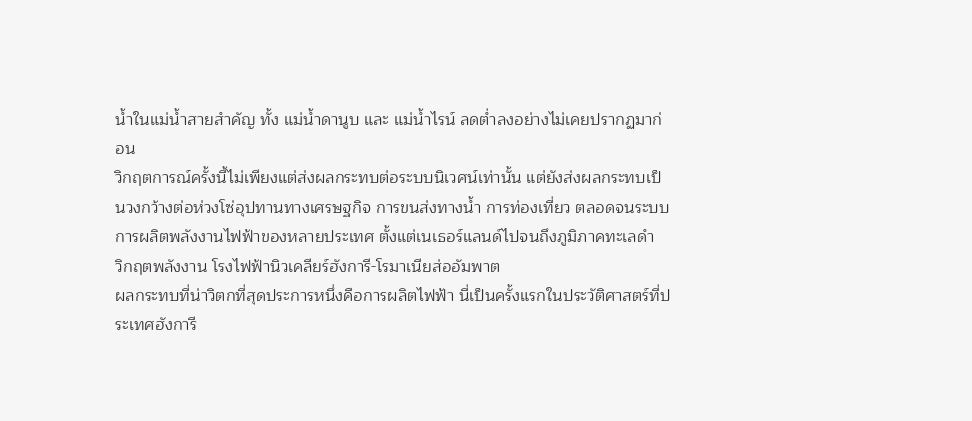น้ำในแม่น้ำสายสำคัญ ทั้ง แม่น้ำดานูบ และ แม่น้ำไรน์ ลดต่ำลงอย่างไม่เคยปรากฏมาก่อน
วิกฤตการณ์ครั้งนี้ไม่เพียงแต่ส่งผลกระทบต่อระบบนิเวศน์เท่านั้น แต่ยังส่งผลกระทบเป็นวงกว้างต่อห่วงโซ่อุปทานทางเศรษฐกิจ การขนส่งทางน้ำ การท่องเที่ยว ตลอดจนระบบการผลิตพลังงานไฟฟ้าของหลายประเทศ ตั้งแต่เนเธอร์แลนด์ไปจนถึงภูมิภาคทะเลดำ
วิกฤตพลังงาน โรงไฟฟ้านิวเคลียร์ฮังการี-โรมาเนียส่ออัมพาต
ผลกระทบที่น่าวิตกที่สุดประการหนึ่งคือการผลิตไฟฟ้า นี่เป็นครั้งแรกในประวัติศาสตร์ที่ประเทศฮังการี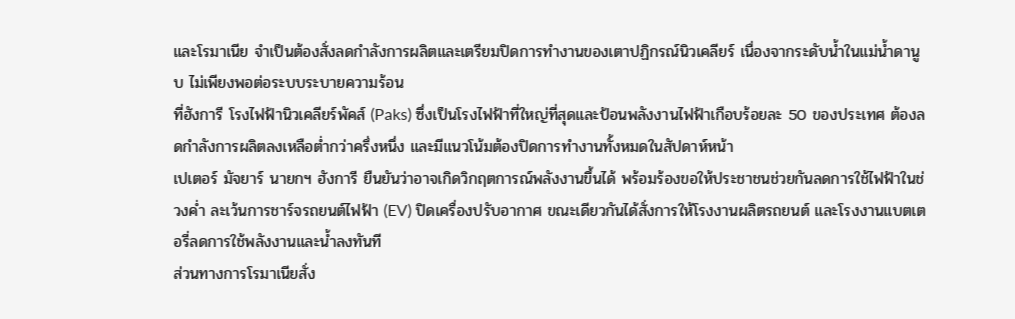และโรมาเนีย จำเป็นต้องสั่งลดกำลังการผลิตและเตรียมปิดการทำงานของเตาปฏิกรณ์นิวเคลียร์ เนื่องจากระดับน้ำในแม่น้ำดานูบ ไม่เพียงพอต่อระบบระบายความร้อน
ที่ฮังการี โรงไฟฟ้านิวเคลียร์พัคส์ (Paks) ซึ่งเป็นโรงไฟฟ้าที่ใหญ่ที่สุดและป้อนพลังงานไฟฟ้าเกือบร้อยละ 50 ของประเทศ ต้องลดกำลังการผลิตลงเหลือต่ำกว่าครึ่งหนึ่ง และมีแนวโน้มต้องปิดการทำงานทั้งหมดในสัปดาห์หน้า
เปเตอร์ มัจยาร์ นายกฯ ฮังการี ยืนยันว่าอาจเกิดวิกฤตการณ์พลังงานขึ้นได้ พร้อมร้องขอให้ประชาชนช่วยกันลดการใช้ไฟฟ้าในช่วงค่ำ ละเว้นการชาร์จรถยนต์ไฟฟ้า (EV) ปิดเครื่องปรับอากาศ ขณะเดียวกันได้สั่งการให้โรงงานผลิตรถยนต์ และโรงงานแบตเตอรี่ลดการใช้พลังงานและน้ำลงทันที
ส่วนทางการโรมาเนียสั่ง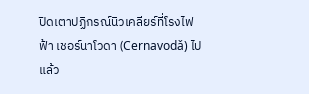ปิดเตาปฏิกรณ์นิวเคลียร์ที่โรงไฟฟ้า เชอร์นาโวดา (Cernavodǎ) ไปแล้ว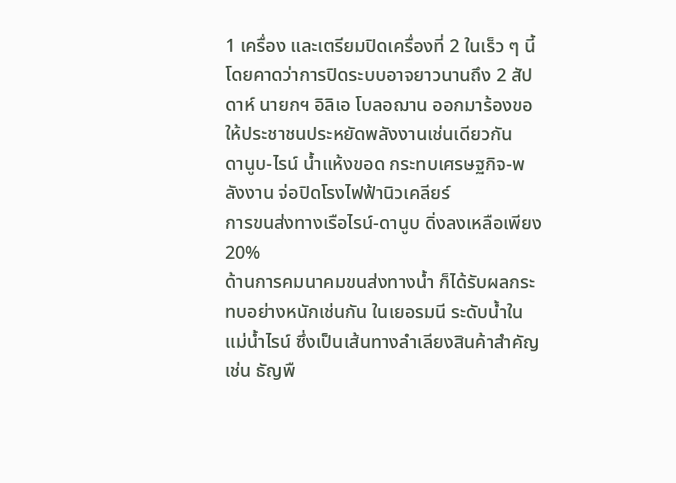1 เครื่อง และเตรียมปิดเครื่องที่ 2 ในเร็ว ๆ นี้ โดยคาดว่าการปิดระบบอาจยาวนานถึง 2 สัปดาห์ นายกฯ อิลิเอ โบลอฌาน ออกมาร้องขอให้ประชาชนประหยัดพลังงานเช่นเดียวกัน
ดานูบ-ไรน์ น้ำแห้งขอด กระทบเศรษฐกิจ-พลังงาน จ่อปิดโรงไฟฟ้านิวเคลียร์
การขนส่งทางเรือไรน์-ดานูบ ดิ่งลงเหลือเพียง 20%
ด้านการคมนาคมขนส่งทางน้ำ ก็ได้รับผลกระทบอย่างหนักเช่นกัน ในเยอรมนี ระดับน้ำในแม่น้ำไรน์ ซึ่งเป็นเส้นทางลำเลียงสินค้าสำคัญ เช่น ธัญพื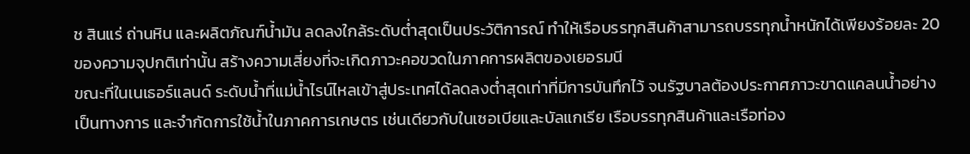ช สินแร่ ถ่านหิน และผลิตภัณฑ์น้ำมัน ลดลงใกล้ระดับต่ำสุดเป็นประวัติการณ์ ทำให้เรือบรรทุกสินค้าสามารถบรรทุกน้ำหนักได้เพียงร้อยละ 20 ของความจุปกติเท่านั้น สร้างความเสี่ยงที่จะเกิดภาวะคอขวดในภาคการผลิตของเยอรมนี
ขณะที่ในเนเธอร์แลนด์ ระดับน้ำที่แม่น้ำไรน์ไหลเข้าสู่ประเทศได้ลดลงต่ำสุดเท่าที่มีการบันทึกไว้ จนรัฐบาลต้องประกาศภาวะขาดแคลนน้ำอย่างเป็นทางการ และจำกัดการใช้น้ำในภาคการเกษตร เช่นเดียวกับในเซอเบียและบัลแกเรีย เรือบรรทุกสินค้าและเรือท่อง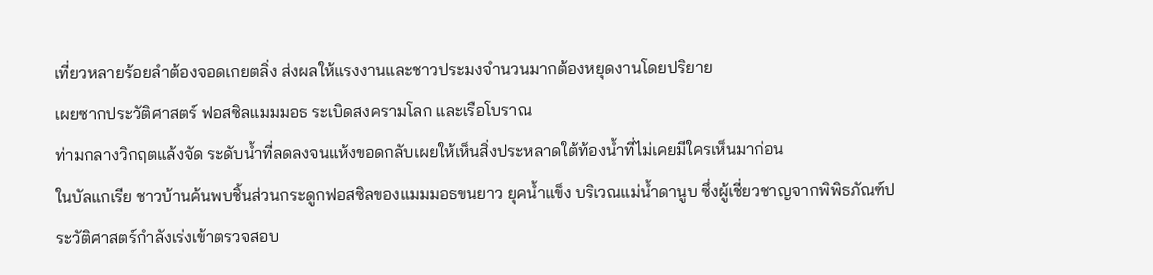เที่ยวหลายร้อยลำต้องจอดเกยตลิ่ง ส่งผลให้แรงงานและชาวประมงจำนวนมากต้องหยุดงานโดยปริยาย
เผยซากประวัติศาสตร์ ฟอสซิลแมมมอธ ระเบิดสงครามโลก และเรือโบราณ
ท่ามกลางวิกฤตแล้งจัด ระดับน้ำที่ลดลงจนแห้งขอดกลับเผยให้เห็นสิ่งประหลาดใต้ท้องน้ำที่ไม่เคยมีใครเห็นมาก่อน
ในบัลแกเรีย ชาวบ้านค้นพบชิ้นส่วนกระดูกฟอสซิลของแมมมอธขนยาว ยุคน้ำแข็ง บริเวณแม่น้ำดานูบ ซึ่งผู้เชี่ยวชาญจากพิพิธภัณฑ์ประวัติศาสตร์กำลังเร่งเข้าตรวจสอบ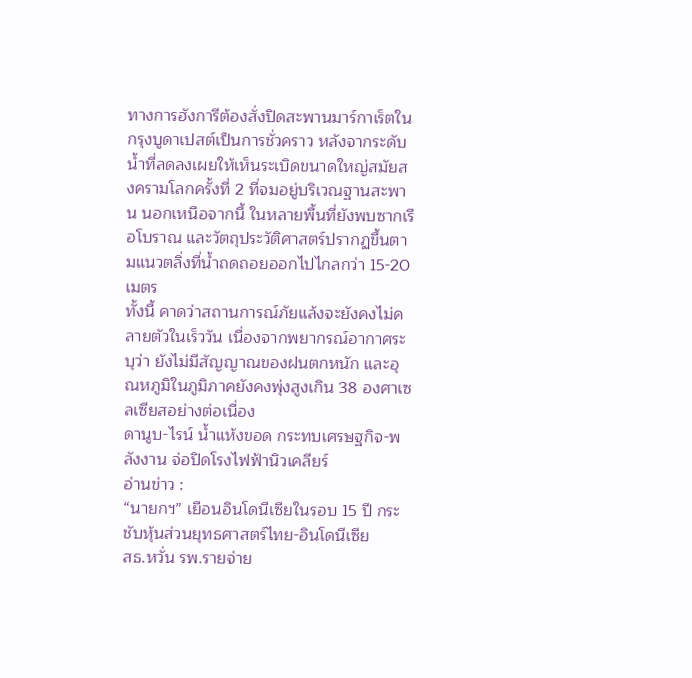ทางการฮังการีต้องสั่งปิดสะพานมาร์กาเร็ตในกรุงบูดาเปสต์เป็นการชั่วคราว หลังจากระดับน้ำที่ลดลงเผยให้เห็นระเบิดขนาดใหญ่สมัยสงครามโลกครั้งที่ 2 ที่จมอยู่บริเวณฐานสะพาน นอกเหนือจากนี้ ในหลายพื้นที่ยังพบซากเรือโบราณ และวัตถุประวัติศาสตร์ปรากฏขึ้นตามแนวตลิ่งที่น้ำถดถอยออกไปไกลกว่า 15-20 เมตร
ทั้งนี้ คาดว่าสถานการณ์ภัยแล้งจะยังคงไม่คลายตัวในเร็ววัน เนื่องจากพยากรณ์อากาศระบุว่า ยังไม่มีสัญญาณของฝนตกหนัก และอุณหภูมิในภูมิภาคยังคงพุ่งสูงเกิน 38 องศาเซลเซียสอย่างต่อเนื่อง
ดานูบ-ไรน์ น้ำแห้งขอด กระทบเศรษฐกิจ-พลังงาน จ่อปิดโรงไฟฟ้านิวเคลียร์
อ่านข่าว :
“นายกฯ” เยือนอินโดนีเซียในรอบ 15 ปี กระชับหุ้นส่วนยุทธศาสตร์ไทย-อินโดนีเซีย
สธ.หวั่น รพ.รายจ่าย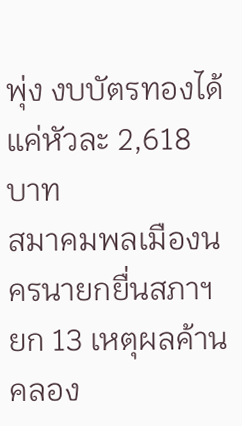พุ่ง งบบัตรทองได้แค่หัวละ 2,618 บาท
สมาคมพลเมืองนครนายกยื่นสภาฯ ยก 13 เหตุผลค้านคลอง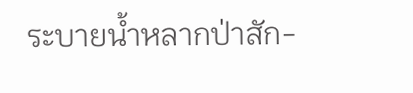ระบายน้ำหลากป่าสัก-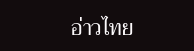อ่าวไทย